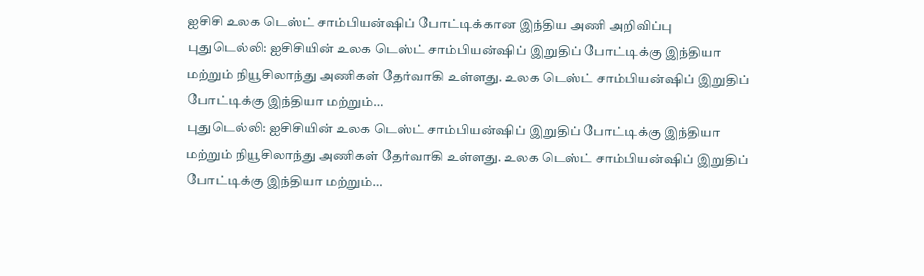ஐசிசி உலக டெஸ்ட் சாம்பியன்ஷிப் போட்டிக்கான இந்திய அணி அறிவிப்பு
புதுடெல்லி: ஐசிசியின் உலக டெஸ்ட் சாம்பியன்ஷிப் இறுதிப் போட்டிக்கு இந்தியா மற்றும் நியூசிலாந்து அணிகள் தேர்வாகி உள்ளது. உலக டெஸ்ட் சாம்பியன்ஷிப் இறுதிப் போட்டிக்கு இந்தியா மற்றும்…
புதுடெல்லி: ஐசிசியின் உலக டெஸ்ட் சாம்பியன்ஷிப் இறுதிப் போட்டிக்கு இந்தியா மற்றும் நியூசிலாந்து அணிகள் தேர்வாகி உள்ளது. உலக டெஸ்ட் சாம்பியன்ஷிப் இறுதிப் போட்டிக்கு இந்தியா மற்றும்…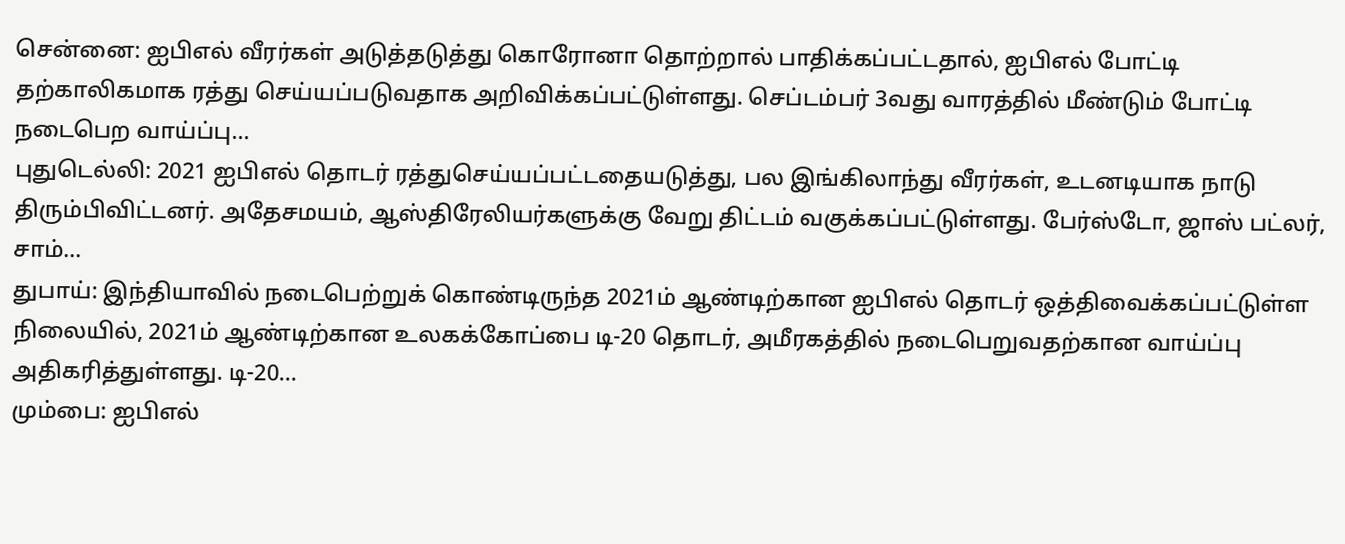சென்னை: ஐபிஎல் வீரர்கள் அடுத்தடுத்து கொரோனா தொற்றால் பாதிக்கப்பட்டதால், ஐபிஎல் போட்டி தற்காலிகமாக ரத்து செய்யப்படுவதாக அறிவிக்கப்பட்டுள்ளது. செப்டம்பர் 3வது வாரத்தில் மீண்டும் போட்டி நடைபெற வாய்ப்பு…
புதுடெல்லி: 2021 ஐபிஎல் தொடர் ரத்துசெய்யப்பட்டதையடுத்து, பல இங்கிலாந்து வீரர்கள், உடனடியாக நாடு திரும்பிவிட்டனர். அதேசமயம், ஆஸ்திரேலியர்களுக்கு வேறு திட்டம் வகுக்கப்பட்டுள்ளது. பேர்ஸ்டோ, ஜாஸ் பட்லர், சாம்…
துபாய்: இந்தியாவில் நடைபெற்றுக் கொண்டிருந்த 2021ம் ஆண்டிற்கான ஐபிஎல் தொடர் ஒத்திவைக்கப்பட்டுள்ள நிலையில், 2021ம் ஆண்டிற்கான உலகக்கோப்பை டி-20 தொடர், அமீரகத்தில் நடைபெறுவதற்கான வாய்ப்பு அதிகரித்துள்ளது. டி-20…
மும்பை: ஐபிஎல்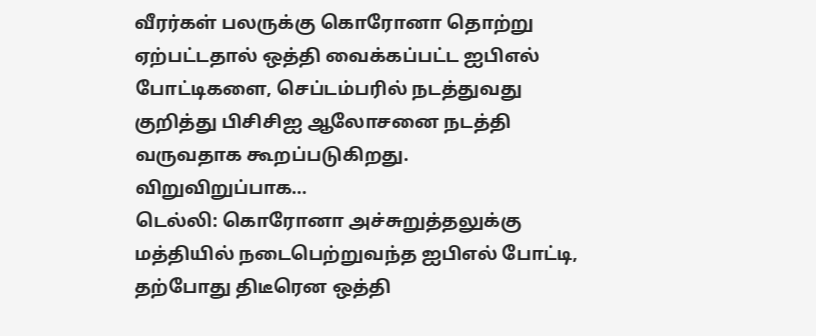வீரர்கள் பலருக்கு கொரோனா தொற்று ஏற்பட்டதால் ஒத்தி வைக்கப்பட்ட ஐபிஎல் போட்டிகளை, செப்டம்பரில் நடத்துவது குறித்து பிசிசிஐ ஆலோசனை நடத்தி வருவதாக கூறப்படுகிறது. விறுவிறுப்பாக…
டெல்லி: கொரோனா அச்சுறுத்தலுக்கு மத்தியில் நடைபெற்றுவந்த ஐபிஎல் போட்டி, தற்போது திடீரென ஒத்தி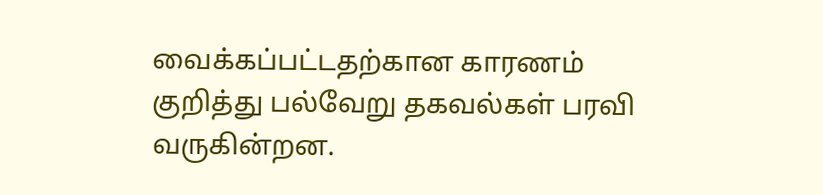வைக்கப்பட்டதற்கான காரணம் குறித்து பல்வேறு தகவல்கள் பரவி வருகின்றன.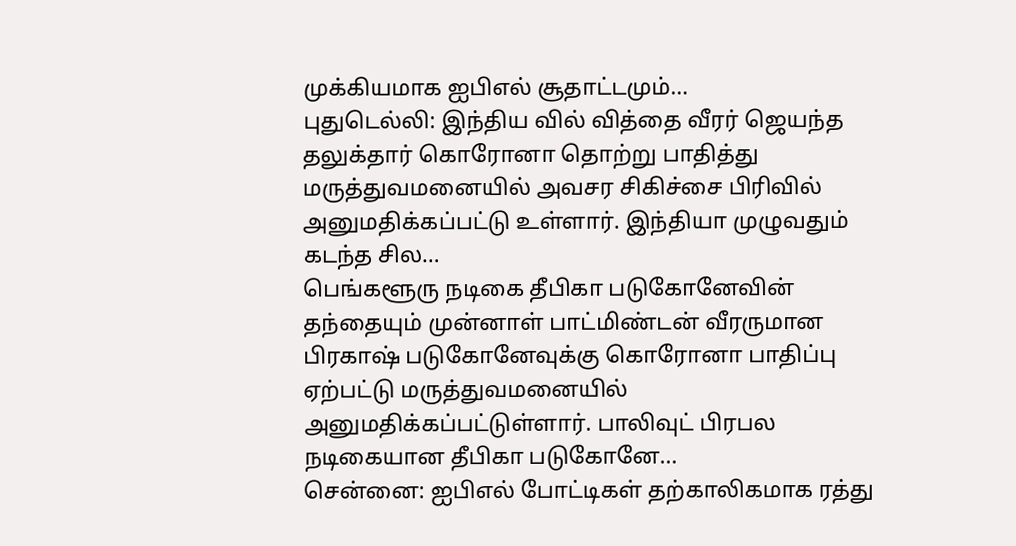முக்கியமாக ஐபிஎல் சூதாட்டமும்…
புதுடெல்லி: இந்திய வில் வித்தை வீரர் ஜெயந்த தலுக்தார் கொரோனா தொற்று பாதித்து மருத்துவமனையில் அவசர சிகிச்சை பிரிவில் அனுமதிக்கப்பட்டு உள்ளார். இந்தியா முழுவதும் கடந்த சில…
பெங்களூரு நடிகை தீபிகா படுகோனேவின் தந்தையும் முன்னாள் பாட்மிண்டன் வீரருமான பிரகாஷ் படுகோனேவுக்கு கொரோனா பாதிப்பு ஏற்பட்டு மருத்துவமனையில் அனுமதிக்கப்பட்டுள்ளார். பாலிவுட் பிரபல நடிகையான தீபிகா படுகோனே…
சென்னை: ஐபிஎல் போட்டிகள் தற்காலிகமாக ரத்து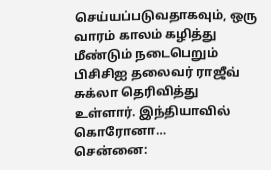செய்யப்படுவதாகவும், ஒரு வாரம் காலம் கழித்து மீண்டும் நடைபெறும் பிசிசிஐ தலைவர் ராஜீவ் சுக்லா தெரிவித்து உள்ளார். இந்தியாவில் கொரோனா…
சென்னை: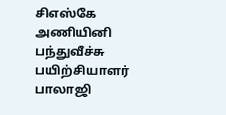சிஎஸ்கே அணியினி பந்துவீச்சு பயிற்சியாளர் பாலாஜி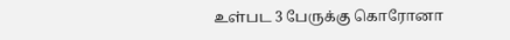உள்பட 3 பேருக்கு கொரோனா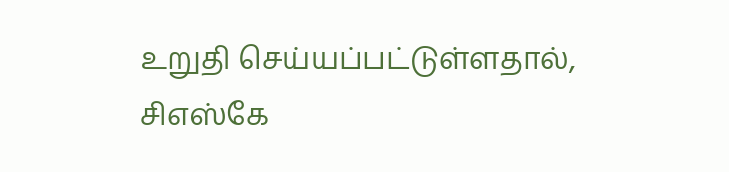உறுதி செய்யப்பட்டுள்ளதால், சிஎஸ்கே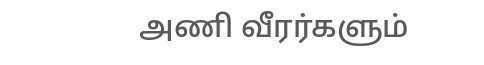அணி வீரர்களும்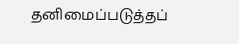தனிமைப்படுத்தப்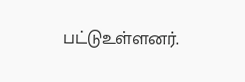பட்டுஉள்ளனர்.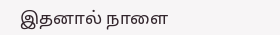இதனால் நாளை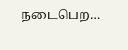நடைபெற…